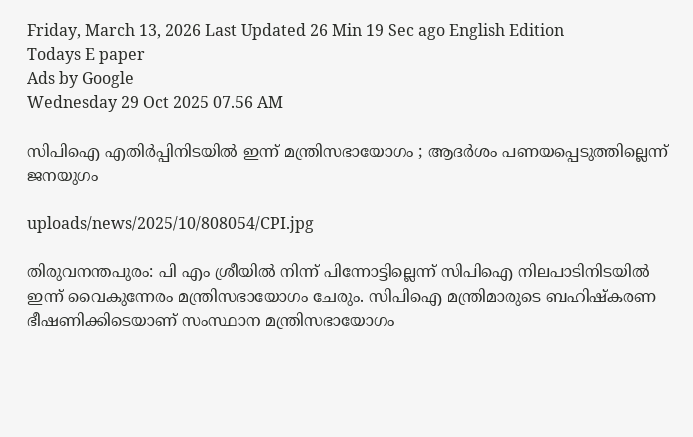Friday, March 13, 2026 Last Updated 26 Min 19 Sec ago English Edition
Todays E paper
Ads by Google
Wednesday 29 Oct 2025 07.56 AM

സിപിഐ എതിര്‍പ്പിനിടയില്‍ ഇന്ന് മന്ത്രിസഭായോഗം ; ആദര്‍ശം പണയപ്പെടുത്തില്ലെന്ന് ജനയുഗം

uploads/news/2025/10/808054/CPI.jpg

തിരുവനന്തപുരം: പി എം ശ്രീയില്‍ നിന്ന് പിന്നോട്ടില്ലെന്ന് സിപിഐ നിലപാടിനിടയില്‍ ഇന്ന് വൈകുന്നേരം മന്ത്രിസഭായോഗം ചേരും. സിപിഐ മന്ത്രിമാരുടെ ബഹിഷ്‌കരണ ഭീഷണിക്കിടെയാണ് സംസ്ഥാന മന്ത്രിസഭായോഗം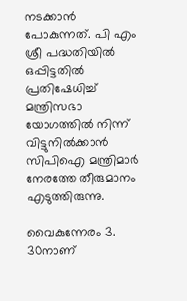നടക്കാന്‍ പോകുന്നത്. പി എം ശ്രീ പദ്ധതിയില്‍ ഒപ്പിട്ടതില്‍ പ്രതിഷേധിച്ച് മന്ത്രിസഭാ യോഗത്തില്‍ നിന്ന് വിട്ടുനില്‍ക്കാന്‍ സിപിഐ മന്ത്രിമാര്‍ നേരത്തേ തീരുമാനം എടുത്തിരുന്നു.

വൈകുന്നേരം 3. 30നാണ്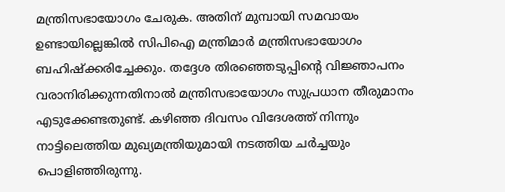മന്ത്രിസഭായോഗം ചേരുക. അതിന് മുമ്പായി സമവായം ഉണ്ടായില്ലെങ്കില്‍ സിപിഐ മന്ത്രിമാര്‍ മന്ത്രിസഭായോഗം ബഹിഷ്‌ക്കരിച്ചേക്കും. തദ്ദേശ തിരഞ്ഞെടുപ്പിന്റെ വിജ്ഞാപനം വരാനിരിക്കുന്നതിനാല്‍ മന്ത്രിസഭായോഗം സുപ്രധാന തീരുമാനം എടുക്കേണ്ടതുണ്ട്. കഴിഞ്ഞ ദിവസം വിദേശത്ത് നിന്നും നാട്ടിലെത്തിയ മുഖ്യമന്ത്രിയുമായി നടത്തിയ ചര്‍ച്ചയും പൊളിഞ്ഞിരുന്നു.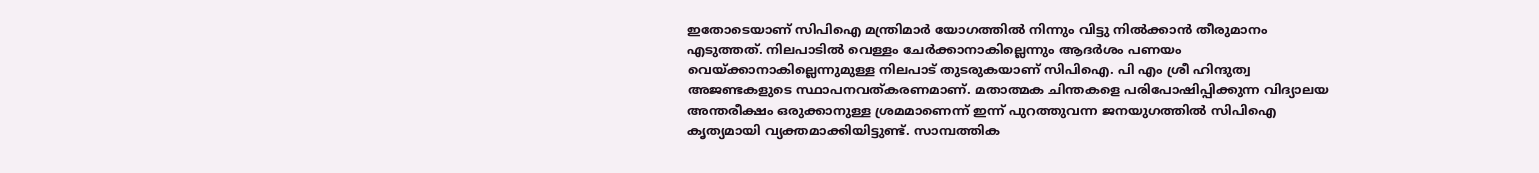ഇതോടെയാണ് സിപിഐ മന്ത്രിമാര്‍ യോഗത്തില്‍ നിന്നും വിട്ടു നില്‍ക്കാന്‍ തീരുമാനം എടുത്തത്. നിലപാടില്‍ വെള്ളം ചേര്‍ക്കാനാകില്ലെന്നും ആദര്‍ശം പണയം വെയ്ക്കാനാകില്ലെന്നുമുള്ള നിലപാട് തുടരുകയാണ് സിപിഐ. പി എം ശ്രീ ഹിന്ദുത്വ അജണ്ടകളുടെ സ്ഥാപനവത്കരണമാണ്. മതാത്മക ചിന്തകളെ പരിപോഷിപ്പിക്കുന്ന വിദ്യാലയ അന്തരീക്ഷം ഒരുക്കാനുള്ള ശ്രമമാണെന്ന് ഇന്ന് പുറത്തുവന്ന ജനയുഗത്തില്‍ സിപിഐ കൃത്യമായി വ്യക്തമാക്കിയിട്ടുണ്ട്. സാമ്പത്തിക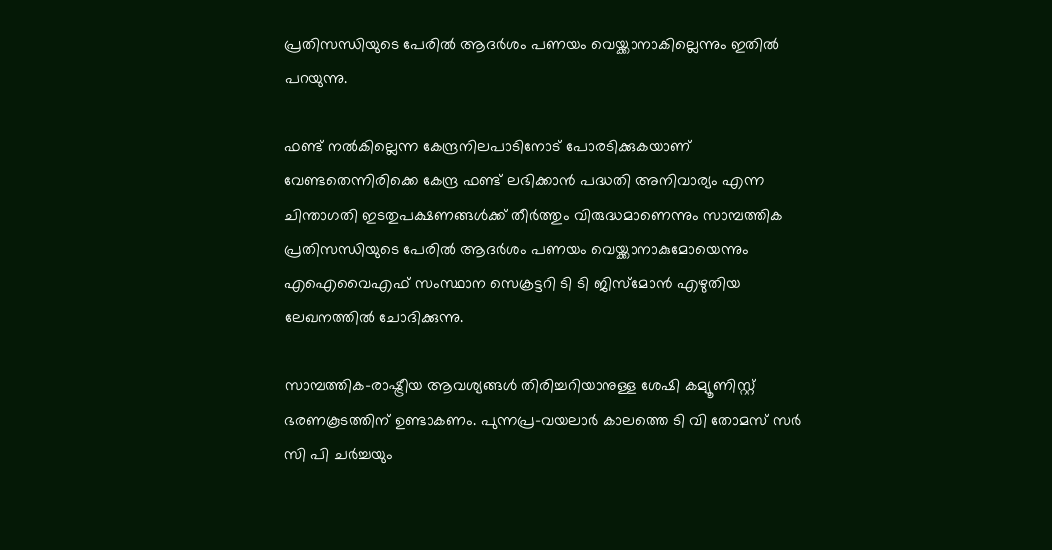പ്രതിസന്ധിയുടെ പേരില്‍ ആദര്‍ശം പണയം വെയ്ക്കാനാകില്ലെന്നും ഇതില്‍ പറയുന്നു.

ഫണ്ട് നല്‍കില്ലെന്ന കേന്ദ്രനിലപാടിനോട് പോരടിക്കുകയാണ് വേണ്ടതെന്നിരിക്കെ കേന്ദ്ര ഫണ്ട് ലഭിക്കാന്‍ പദ്ധതി അനിവാര്യം എന്ന ചിന്താഗതി ഇടതുപക്ഷണങ്ങള്‍ക്ക് തീര്‍ത്തും വിരുദ്ധമാണെന്നും സാമ്പത്തിക പ്രതിസന്ധിയുടെ പേരില്‍ ആദര്‍ശം പണയം വെയ്ക്കാനാകുമോയെന്നും എഐവൈഎഫ് സംസ്ഥാന സെക്രട്ടറി ടി ടി ജിസ്‌മോന്‍ എഴുതിയ ലേഖനത്തില്‍ ചോദിക്കുന്നു.

സാമ്പത്തിക-രാഷ്ട്രീയ ആവശ്യങ്ങള്‍ തിരിച്ചറിയാനുള്ള ശേഷി കമ്യൂണിസ്റ്റ് ഭരണകൂടത്തിന് ഉണ്ടാകണം. പുന്നപ്ര-വയലാര്‍ കാലത്തെ ടി വി തോമസ് സര്‍ സി പി ചര്‍ച്ചയും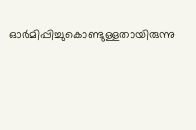ഓര്‍മിപ്പിച്ചുകൊണ്ടുള്ളതായിരുന്നു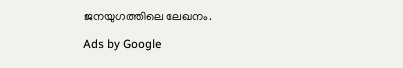ജനയുഗത്തിലെ ലേഖനം.

Ads by Google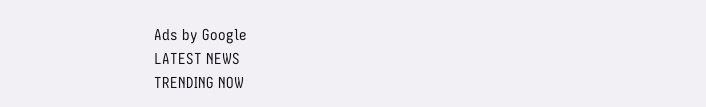Ads by Google
LATEST NEWS
TRENDING NOW